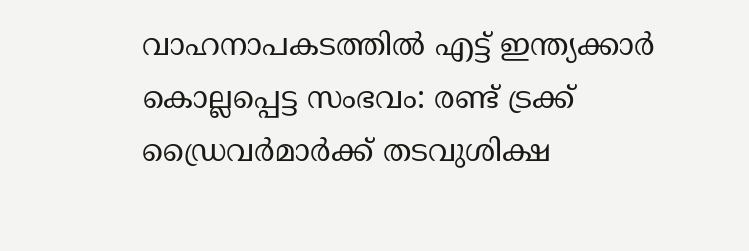വാഹനാപകടത്തില്‍ എട്ട് ഇന്ത്യക്കാര്‍ കൊല്ലപ്പെട്ട സംഭവം: രണ്ട് ട്രക്ക് ഡ്രൈവര്‍മാര്‍ക്ക് തടവുശിക്ഷ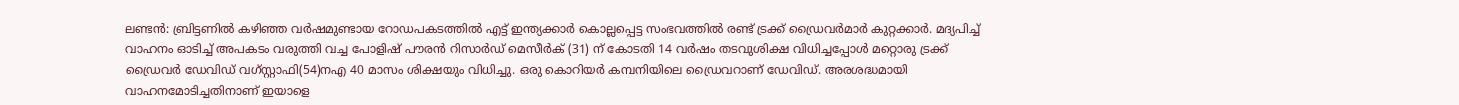ലണ്ടന്‍: ബ്രിട്ടണില്‍ കഴിഞ്ഞ വര്‍ഷമുണ്ടായ റോഡപകടത്തില്‍ എട്ട് ഇന്ത്യക്കാര്‍ കൊല്ലപ്പെട്ട സംഭവത്തില്‍ രണ്ട് ട്രക്ക് ഡ്രൈവര്‍മാര്‍ കുറ്റക്കാര്‍. മദ്യപിച്ച്‌ വാഹനം ഓടിച്ച്‌ അപകടം വരുത്തി വച്ച പോളിഷ് പൗരന്‍ റിസാര്‍ഡ് മെസീര്‍ക് (31) ന് കോടതി 14 വര്‍ഷം തടവുശിക്ഷ വിധിച്ചപ്പോള്‍ മറ്റൊരു ട്രക്ക് ഡ്രൈവര്‍ ഡേവിഡ് വഗ്‌സ്റ്റാഫി(54)നഎ 40 മാസം ശിക്ഷയും വിധിച്ചു. ഒരു കൊറിയര്‍ കമ്പനിയിലെ ഡ്രൈവറാണ് ഡേവിഡ്. അരശദ്ധമായി വാഹനമോടിച്ചതിനാണ് ഇയാളെ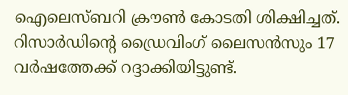ഐലെസ്ബറി ക്രൗണ്‍ കോടതി ശിക്ഷിച്ചത്. റിസാര്‍ഡിന്റെ ഡ്രൈവിംഗ് ലൈസന്‍സും 17 വര്‍ഷത്തേക്ക് റദ്ദാക്കിയിട്ടുണ്ട്.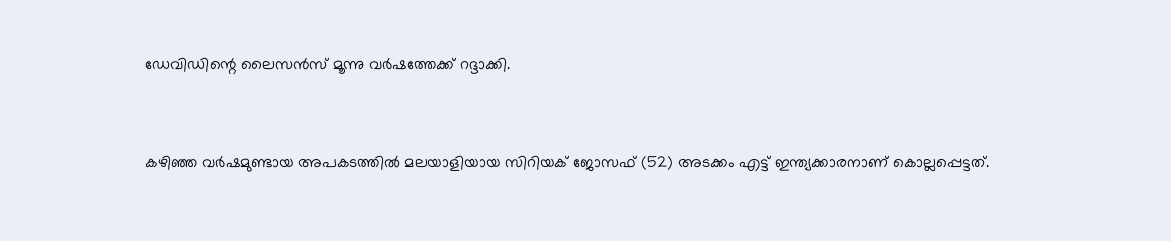ഡേവിഡിന്റെ ലൈസന്‍സ് മൂന്നു വര്‍ഷത്തേക്ക് റദ്ദാക്കി.


കഴിഞ്ഞ വര്‍ഷമുണ്ടായ അപകടത്തില്‍ മലയാളിയായ സിറിയക് ജോസഫ് (52) അടക്കം എട്ട് ഇന്ത്യക്കാരനാണ് കൊല്ലപ്പെട്ടത്.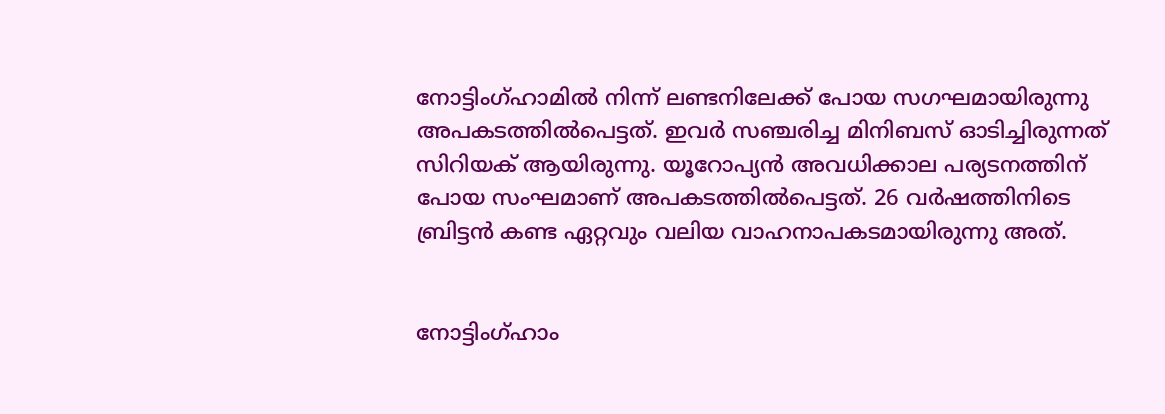നോട്ടിംഗ്ഹാമില്‍ നിന്ന് ലണ്ടനിലേക്ക് പോയ സഗഘമായിരുന്നു അപകടത്തില്‍പെട്ടത്. ഇവര്‍ സഞ്ചരിച്ച മിനിബസ് ഓടിച്ചിരുന്നത് സിറിയക് ആയിരുന്നു. യൂറോപ്യന്‍ അവധിക്കാല പര്യടനത്തിന് പോയ സംഘമാണ് അപകടത്തില്‍പെട്ടത്. 26 വര്‍ഷത്തിനിടെ ബ്രിട്ടന്‍ കണ്ട ഏറ്റവും വലിയ വാഹനാപകടമായിരുന്നു അത്.


നോട്ടിംഗ്ഹാം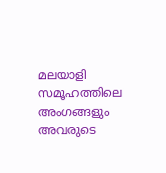മലയാളി സമൂഹത്തിലെ അംഗങ്ങളും അവരുടെ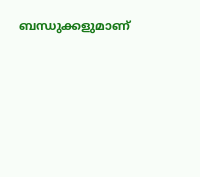ബന്ധുക്കളുമാണ്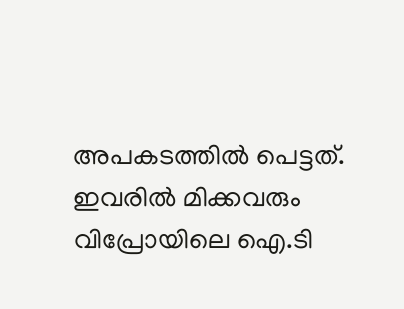അപകടത്തില്‍ പെട്ടത്. ഇവരില്‍ മിക്കവരും വിപ്രോയിലെ ഐ.ടി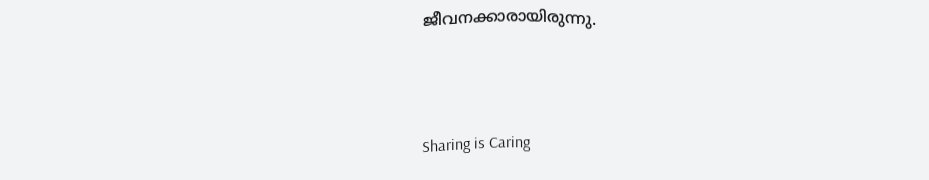ജീവനക്കാരായിരുന്നു.



Sharing is Caring